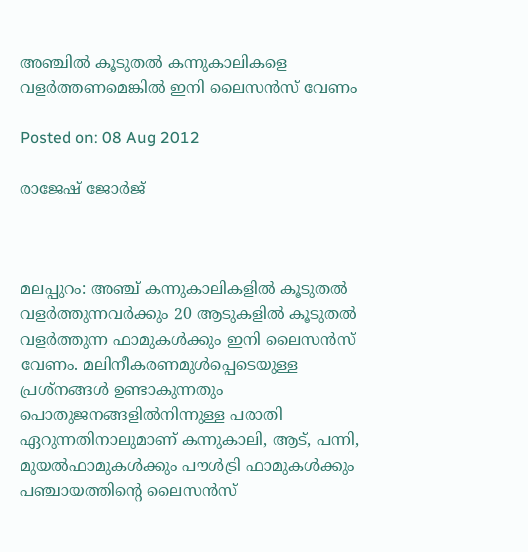അഞ്ചില്‍ കൂടുതല്‍ കന്നുകാലികളെ വളര്‍ത്തണമെങ്കില്‍ ഇനി ലൈസന്‍സ് വേണം

Posted on: 08 Aug 2012

രാജേഷ് ജോര്‍ജ്‌



മലപ്പുറം: അഞ്ച് കന്നുകാലികളില്‍ കൂടുതല്‍ വളര്‍ത്തുന്നവര്‍ക്കും 20 ആടുകളില്‍ കൂടുതല്‍ വളര്‍ത്തുന്ന ഫാമുകള്‍ക്കും ഇനി ലൈസന്‍സ് വേണം. മലിനീകരണമുള്‍പ്പെടെയുള്ള പ്രശ്‌നങ്ങള്‍ ഉണ്ടാകുന്നതും പൊതുജനങ്ങളില്‍നിന്നുള്ള പരാതി ഏറുന്നതിനാലുമാണ് കന്നുകാലി, ആട്, പന്നി, മുയല്‍ഫാമുകള്‍ക്കും പൗള്‍ട്രി ഫാമുകള്‍ക്കും പഞ്ചായത്തിന്റെ ലൈസന്‍സ്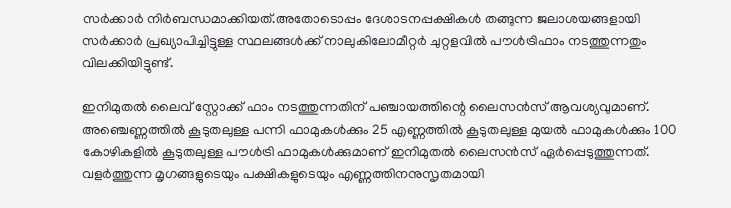സര്‍ക്കാര്‍ നിര്‍ബന്ധമാക്കിയത്.അതോടൊപ്പം ദേശാടനപ്പക്ഷികള്‍ തങ്ങുന്ന ജലാശയങ്ങളായി സര്‍ക്കാര്‍ പ്രഖ്യാപിച്ചിട്ടുള്ള സ്ഥലങ്ങള്‍ക്ക് നാലുകിലോമീറ്റര്‍ ചുറ്റളവില്‍ പൗള്‍ട്രിഫാം നടത്തുന്നതും വിലക്കിയിട്ടുണ്ട്.

ഇനിമുതല്‍ ലൈവ് സ്റ്റോക്ക് ഫാം നടത്തുന്നതിന് പഞ്ചായത്തിന്റെ ലൈസന്‍സ് ആവശ്യവുമാണ്. അഞ്ചെണ്ണത്തില്‍ കൂടുതലുള്ള പന്നി ഫാമുകള്‍ക്കും 25 എണ്ണത്തില്‍ കൂടുതലുള്ള മുയല്‍ ഫാമുകള്‍ക്കും 100 കോഴികളില്‍ കൂടുതലുള്ള പൗള്‍ട്രി ഫാമുകള്‍ക്കുമാണ് ഇനിമുതല്‍ ലൈസന്‍സ് ഏര്‍പ്പെടുത്തുന്നത്. വളര്‍ത്തുന്ന മൃഗങ്ങളുടെയും പക്ഷികളുടെയും എണ്ണത്തിനനുസൃതമായി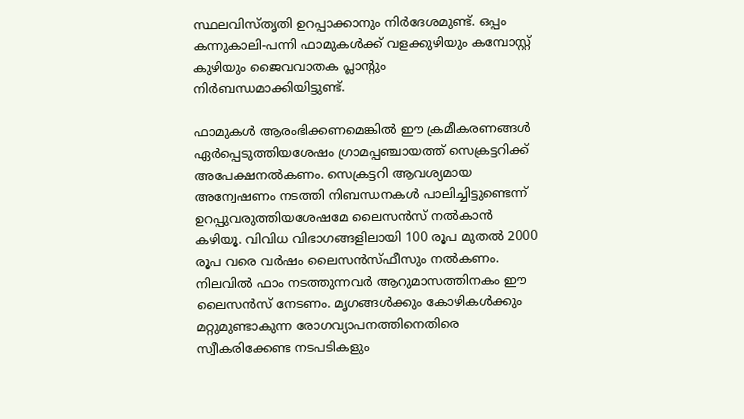സ്ഥലവിസ്തൃതി ഉറപ്പാക്കാനും നിര്‍ദേശമുണ്ട്. ഒപ്പം കന്നുകാലി-പന്നി ഫാമുകള്‍ക്ക് വളക്കുഴിയും കമ്പോസ്റ്റ് കുഴിയും ജൈവവാതക പ്ലാന്റും നിര്‍ബന്ധമാക്കിയിട്ടുണ്ട്.

ഫാമുകള്‍ ആരംഭിക്കണമെങ്കില്‍ ഈ ക്രമീകരണങ്ങള്‍ ഏര്‍പ്പെടുത്തിയശേഷം ഗ്രാമപ്പഞ്ചായത്ത് സെക്രട്ടറിക്ക് അപേക്ഷനല്‍കണം. സെക്രട്ടറി ആവശ്യമായ അന്വേഷണം നടത്തി നിബന്ധനകള്‍ പാലിച്ചിട്ടുണ്ടെന്ന് ഉറപ്പുവരുത്തിയശേഷമേ ലൈസന്‍സ് നല്‍കാന്‍ കഴിയൂ. വിവിധ വിഭാഗങ്ങളിലായി 100 രൂപ മുതല്‍ 2000 രൂപ വരെ വര്‍ഷം ലൈസന്‍സ്ഫീസും നല്‍കണം. നിലവില്‍ ഫാം നടത്തുന്നവര്‍ ആറുമാസത്തിനകം ഈ ലൈസന്‍സ് നേടണം. മൃഗങ്ങള്‍ക്കും കോഴികള്‍ക്കും മറ്റുമുണ്ടാകുന്ന രോഗവ്യാപനത്തിനെതിരെ സ്വീകരിക്കേണ്ട നടപടികളും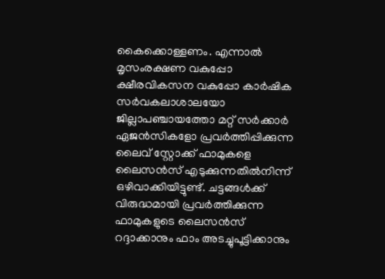കൈക്കൊള്ളണം. എന്നാല്‍ മൃസംരക്ഷണ വകുപ്പോ ക്ഷീരവികസന വകുപ്പോ കാര്‍ഷിക സര്‍വകലാശാലയോ ജില്ലാപഞ്ചായത്തോ മറ്റ് സര്‍ക്കാര്‍ ഏജന്‍സികളോ പ്രവര്‍ത്തിപ്പിക്കുന്ന ലൈവ് സ്റ്റോക്ക് ഫാമുകളെ ലൈസന്‍സ് എടുക്കുന്നതില്‍നിന്ന് ഒഴിവാക്കിയിട്ടുണ്ട്. ചട്ടങ്ങള്‍ക്ക് വിരുദ്ധമായി പ്രവര്‍ത്തിക്കുന്ന ഫാമുകളുടെ ലൈസന്‍സ് റദ്ദാക്കാനും ഫാം അടച്ചുപൂട്ടിക്കാനും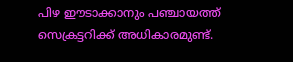പിഴ ഈടാക്കാനും പഞ്ചായത്ത് സെക്രട്ടറിക്ക് അധികാരമുണ്ട്.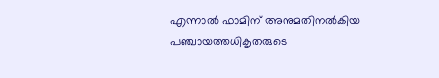എന്നാല്‍ ഫാമിന് അനുമതിനല്‍കിയ പഞ്ചായത്തധികൃതരുടെ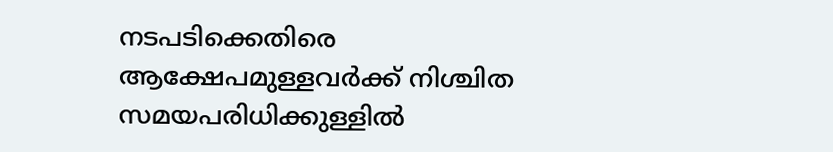നടപടിക്കെതിരെ ആക്ഷേപമുള്ളവര്‍ക്ക് നിശ്ചിത സമയപരിധിക്കുള്ളില്‍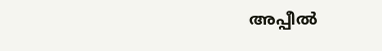അപ്പീല്‍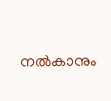നല്‍കാനും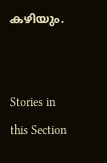കഴിയും.


Stories in this Section